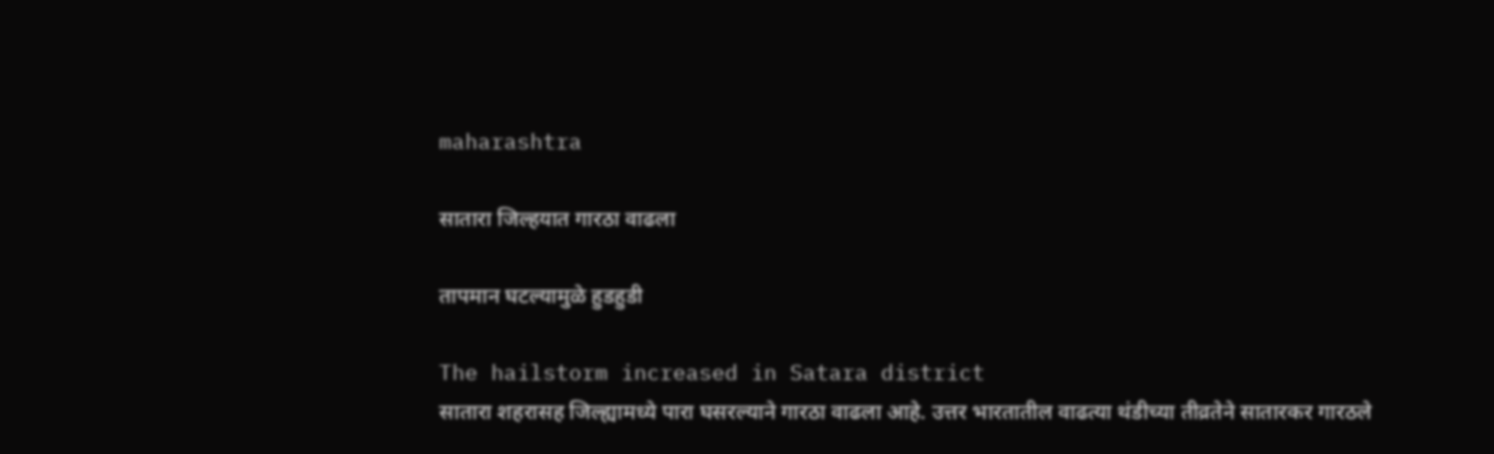maharashtra

सातारा जिल्हयात गारठा वाढला

तापमान घटल्यामुळे हुडहुडी

The hailstorm increased in Satara district
सातारा शहरासह जिल्ह्यामध्ये पारा घसरल्याने गारठा वाढला आहे. उत्तर भारतातील वाढत्या थंडीच्या तीव्रतेने सातारकर गारठले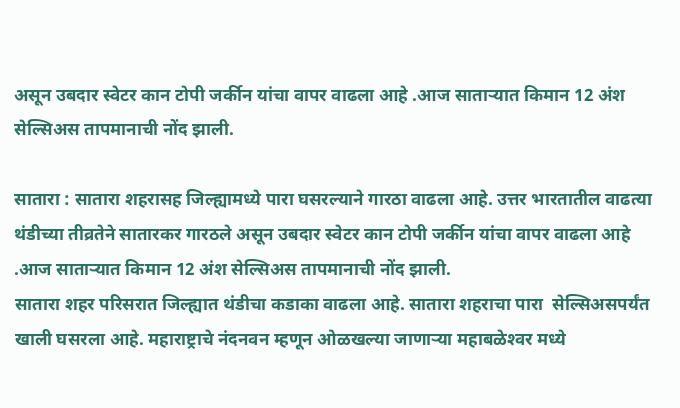असून उबदार स्वेटर कान टोपी जर्कीन यांचा वापर वाढला आहे .आज साताऱ्यात किमान 12 अंश सेल्सिअस तापमानाची नोंद झाली.

सातारा : सातारा शहरासह जिल्ह्यामध्ये पारा घसरल्याने गारठा वाढला आहे. उत्तर भारतातील वाढत्या थंडीच्या तीव्रतेने सातारकर गारठले असून उबदार स्वेटर कान टोपी जर्कीन यांचा वापर वाढला आहे .आज साताऱ्यात किमान 12 अंश सेल्सिअस तापमानाची नोंद झाली.
सातारा शहर परिसरात जिल्ह्यात थंडीचा कडाका वाढला आहे. सातारा शहराचा पारा  सेल्सिअसपर्यंत खाली घसरला आहे. महाराष्ट्राचे नंदनवन म्हणून ओळखल्या जाणाऱ्या महाबळेश्‍वर मध्ये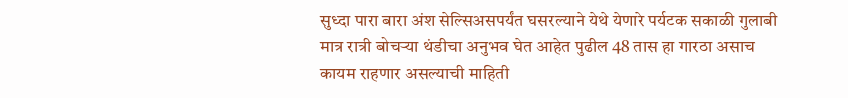सुध्दा पारा बारा अंश सेल्सिअसपर्यंत घसरल्याने येथे येणारे पर्यटक सकाळी गुलाबी मात्र रात्री बोचऱ्या थंडीचा अनुभव घेत आहेत पुढील 48 तास हा गारठा असाच कायम राहणार असल्याची माहिती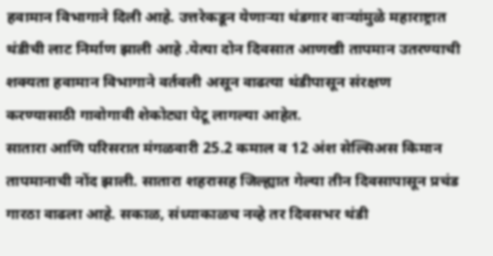हवामान विभागाने दिली आहे. उत्तरेकडून येणाऱ्या थंडगार वाऱ्यांमुळे महाराष्ट्रात थंडीची लाट निर्माण झाली आहे .येत्या दोन दिवसात आणखी तापमान उतरण्याची शक्‍यता हवामान विभागाने वर्तवली असून वाढत्या थंडीपासून संरक्षण करण्यासाठी गावोगावी शेकोट्या पेटू लागल्या आहेत.
सातारा आणि परिसरात मंगळवारी 25.2 कमाल व 12 अंश सेल्सिअस किमान तापमानाची नोंद झाली. सातारा शहरासह जिल्ह्यात गेल्या तीन दिवसापासून प्रचंड गारठा वाढला आहे. सकाळ, संध्याकाळच नव्हे तर दिवसभर थंडी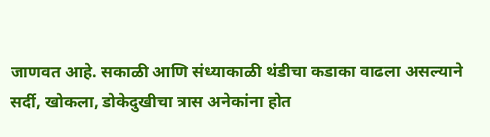जाणवत आहे. सकाळी आणि संध्याकाळी थंडीचा कडाका वाढला असल्याने सर्दी, खोकला, डोकेदुखीचा त्रास अनेकांना होत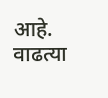आहे. वाढत्या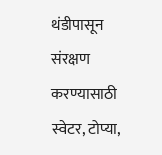थंडीपासून संरक्षण करण्यासाठी स्वेटर, टोप्या,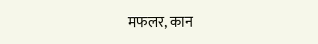मफलर, कान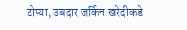टोप्या, उबदार जर्किन खरेदीकडे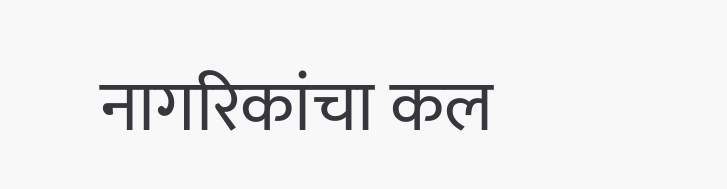नागरिकांचा कल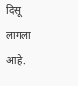दिसू लागला आहे.